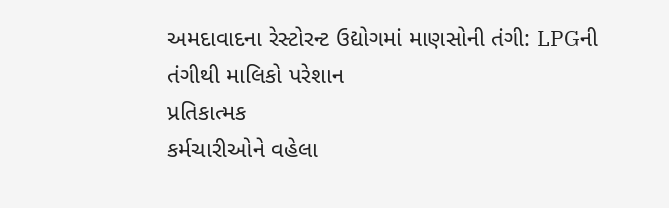અમદાવાદના રેસ્ટોરન્ટ ઉદ્યોગમાં માણસોની તંગી: LPGની તંગીથી માલિકો પરેશાન
પ્રતિકાત્મક
કર્મચારીઓને વહેલા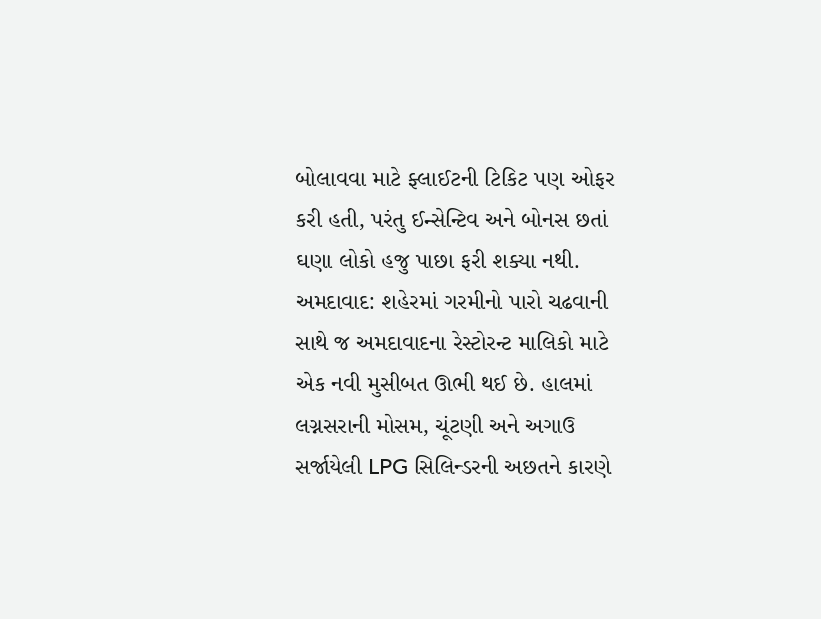બોલાવવા માટે ફ્લાઈટની ટિકિટ પણ ઓફર કરી હતી, પરંતુ ઈન્સેન્ટિવ અને બોનસ છતાં ઘણા લોકો હજુ પાછા ફરી શક્યા નથી.
અમદાવાદ: શહેરમાં ગરમીનો પારો ચઢવાની સાથે જ અમદાવાદના રેસ્ટોરન્ટ માલિકો માટે એક નવી મુસીબત ઊભી થઈ છે. હાલમાં લગ્નસરાની મોસમ, ચૂંટણી અને અગાઉ સર્જાયેલી LPG સિલિન્ડરની અછતને કારણે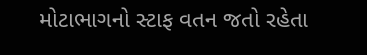મોટાભાગનો સ્ટાફ વતન જતો રહેતા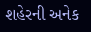શહેરની અનેક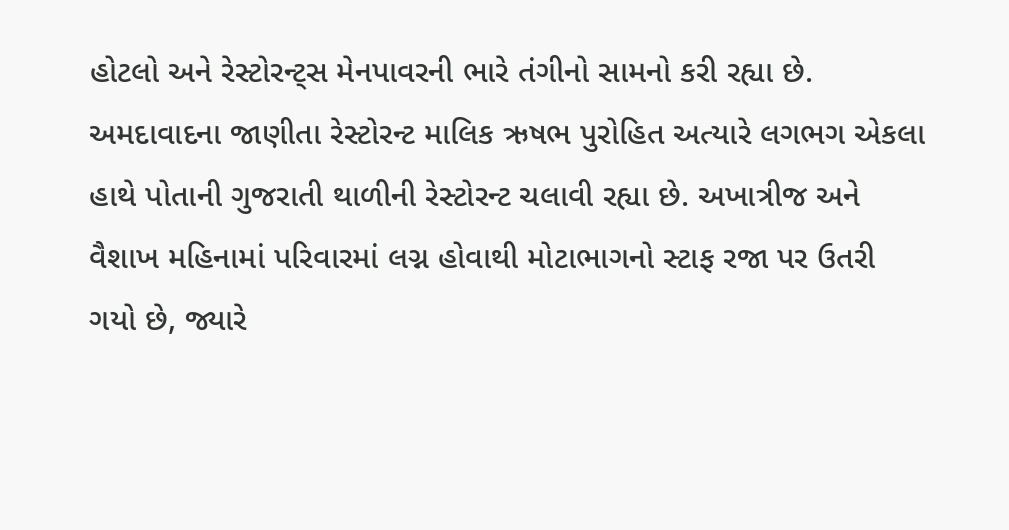હોટલો અને રેસ્ટોરન્ટ્સ મેનપાવરની ભારે તંગીનો સામનો કરી રહ્યા છે.
અમદાવાદના જાણીતા રેસ્ટોરન્ટ માલિક ઋષભ પુરોહિત અત્યારે લગભગ એકલા હાથે પોતાની ગુજરાતી થાળીની રેસ્ટોરન્ટ ચલાવી રહ્યા છે. અખાત્રીજ અને વૈશાખ મહિનામાં પરિવારમાં લગ્ન હોવાથી મોટાભાગનો સ્ટાફ રજા પર ઉતરી ગયો છે, જ્યારે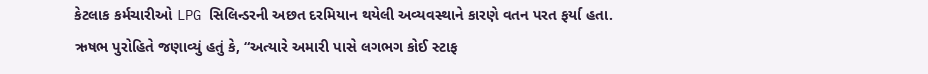કેટલાક કર્મચારીઓ LPG સિલિન્ડરની અછત દરમિયાન થયેલી અવ્યવસ્થાને કારણે વતન પરત ફર્યા હતા.
ઋષભ પુરોહિતે જણાવ્યું હતું કે, “અત્યારે અમારી પાસે લગભગ કોઈ સ્ટાફ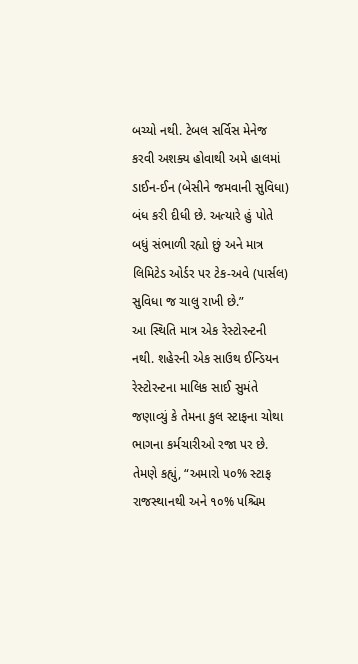બચ્યો નથી. ટેબલ સર્વિસ મેનેજ કરવી અશક્ય હોવાથી અમે હાલમાં ડાઈન-ઈન (બેસીને જમવાની સુવિધા) બંધ કરી દીધી છે. અત્યારે હું પોતે બધું સંભાળી રહ્યો છું અને માત્ર લિમિટેડ ઓર્ડર પર ટેક-અવે (પાર્સલ) સુવિધા જ ચાલુ રાખી છે.”
આ સ્થિતિ માત્ર એક રેસ્ટોરન્ટની નથી. શહેરની એક સાઉથ ઈન્ડિયન રેસ્ટોરન્ટના માલિક સાઈ સુમંતે જણાવ્યું કે તેમના કુલ સ્ટાફના ચોથા ભાગના કર્મચારીઓ રજા પર છે. તેમણે કહ્યું, “અમારો ૫૦% સ્ટાફ રાજસ્થાનથી અને ૧૦% પશ્ચિમ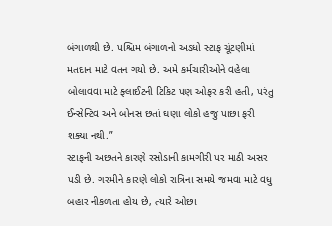બંગાળથી છે. પશ્ચિમ બંગાળનો અડધો સ્ટાફ ચૂંટણીમાં મતદાન માટે વતન ગયો છે. અમે કર્મચારીઓને વહેલા બોલાવવા માટે ફ્લાઈટની ટિકિટ પણ ઓફર કરી હતી, પરંતુ ઈન્સેન્ટિવ અને બોનસ છતાં ઘણા લોકો હજુ પાછા ફરી શક્યા નથી.”
સ્ટાફની અછતને કારણે રસોડાની કામગીરી પર માઠી અસર પડી છે. ગરમીને કારણે લોકો રાત્રિના સમયે જમવા માટે વધુ બહાર નીકળતા હોય છે, ત્યારે ઓછા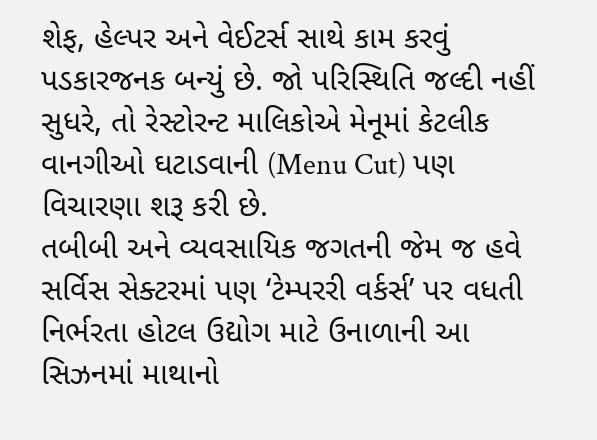શેફ, હેલ્પર અને વેઈટર્સ સાથે કામ કરવું પડકારજનક બન્યું છે. જો પરિસ્થિતિ જલ્દી નહીં સુધરે, તો રેસ્ટોરન્ટ માલિકોએ મેનૂમાં કેટલીક વાનગીઓ ઘટાડવાની (Menu Cut) પણ વિચારણા શરૂ કરી છે.
તબીબી અને વ્યવસાયિક જગતની જેમ જ હવે સર્વિસ સેક્ટરમાં પણ ‘ટેમ્પરરી વર્કર્સ’ પર વધતી નિર્ભરતા હોટલ ઉદ્યોગ માટે ઉનાળાની આ સિઝનમાં માથાનો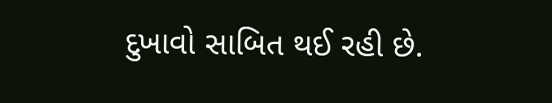દુખાવો સાબિત થઈ રહી છે.